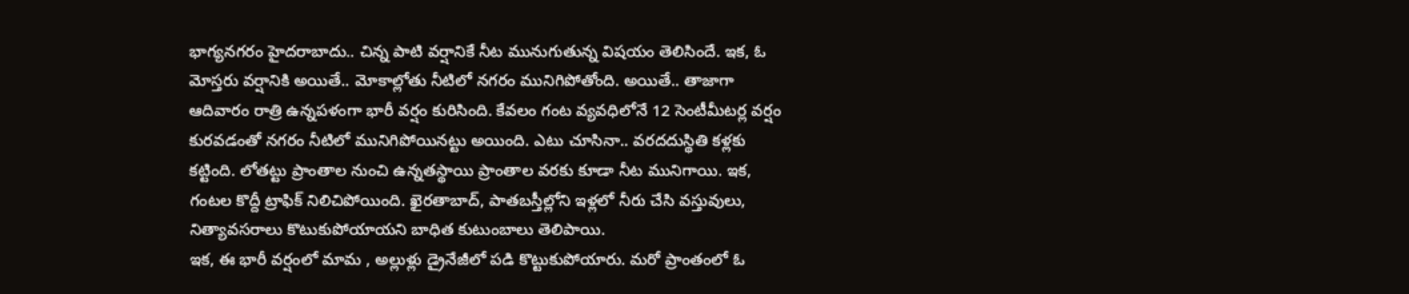భాగ్యనగరం హైదరాబాదు.. చిన్న పాటి వర్షానికే నీట మునుగుతున్న విషయం తెలిసిందే. ఇక, ఓ మోస్తరు వర్షానికి అయితే.. మోకాల్లోతు నీటిలో నగరం మునిగిపోతోంది. అయితే.. తాజాగా ఆదివారం రాత్రి ఉన్నపళంగా భారీ వర్షం కురిసింది. కేవలం గంట వ్యవధిలోనే 12 సెంటీమీటర్ల వర్షం కురవడంతో నగరం నీటిలో మునిగిపోయినట్టు అయింది. ఎటు చూసినా.. వరదదుస్థితి కళ్లకు కట్టింది. లోతట్టు ప్రాంతాల నుంచి ఉన్నతస్థాయి ప్రాంతాల వరకు కూడా నీట మునిగాయి. ఇక, గంటల కొద్దీ ట్రాఫిక్ నిలిచిపోయింది. ఖైరతాబాద్, పాతబస్తీల్లోని ఇళ్లలో నీరు చేసి వస్తువులు, నిత్యావసరాలు కొటుకుపోయాయని బాధిత కుటుంబాలు తెలిపాయి.
ఇక, ఈ భారీ వర్షంలో మామ , అల్లుళ్లు డ్రైనేజీలో పడి కొట్టుకుపోయారు. మరో ప్రాంతంలో ఓ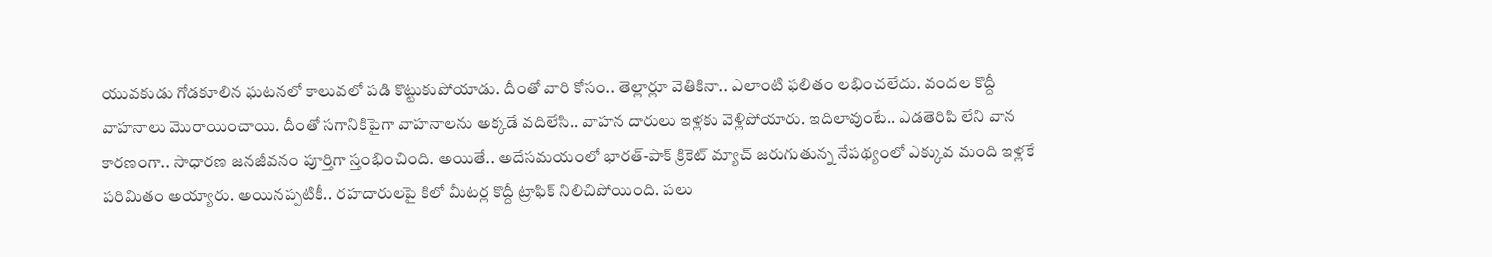యువకుడు గోడకూలిన ఘటనలో కాలువలో పడి కొట్టుకుపోయాడు. దీంతో వారి కోసం.. తెల్లార్లూ వెతికినా.. ఎలాంటి ఫలితం లభించలేదు. వందల కొద్దీ వాహనాలు మొరాయించాయి. దీంతో సగానికిపైగా వాహనాలను అక్కడే వదిలేసి.. వాహన దారులు ఇళ్లకు వెళ్లిపోయారు. ఇదిలావుంటే.. ఎడతెరిపి లేని వాన కారణంగా.. సాధారణ జనజీవనం పూర్తిగా స్తంభించింది. అయితే.. అదేసమయంలో భారత్-పాక్ క్రికెట్ మ్యాచ్ జరుగుతున్న నేపథ్యంలో ఎక్కువ మంది ఇళ్లకే పరిమితం అయ్యారు. అయినప్పటికీ.. రహదారులపై కిలో మీటర్ల కొద్దీ ట్రాఫిక్ నిలిచిపోయింది. పలు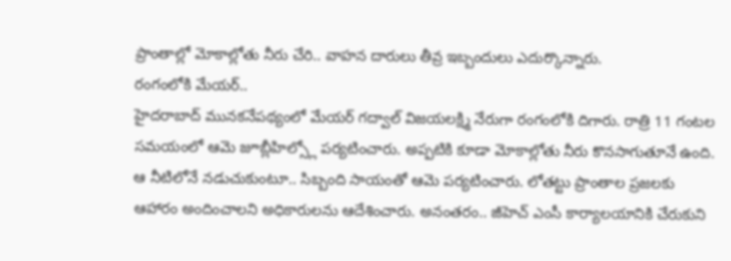ప్రాంతాల్లో మోకాల్లోతు నీరు చేరి.. వాహన దారులు తీవ్ర ఇబ్బందులు ఎదుర్కొన్నారు.
రంగంలోకి మేయర్..
హైదరాబాద్ మునకనేపథ్యంలో మేయర్ గద్వాల్ విజయలక్ష్మి నేరుగా రంగంలోకి దిగారు. రాత్రి 11 గంటల సమయంలో ఆమె జూబ్లీహిల్స్లో పర్యటించారు. అప్పటికి కూడా మోకాల్లోతు నీరు కొనసాగుతూనే ఉంది. ఆ నీటిలోనే నడుచుకుంటూ.. సిబ్బంది సాయంతో ఆమె పర్యటించారు. లోతట్టు ప్రాంతాల ప్రజలకు ఆహారం అందించాలని అధికారులను ఆదేశించారు. అనంతరం.. జీహెచ్ ఎంసీ కార్యాలయానికి చేరుకుని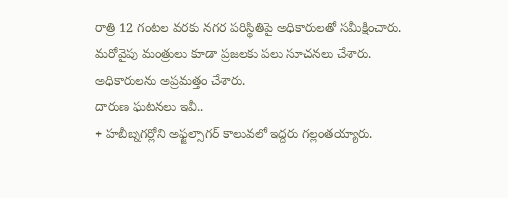రాత్రి 12 గంటల వరకు నగర పరిస్థితిపై అధికారులతో సమీక్షించారు. మరోవైపు మంత్రులు కూడా ప్రజలకు పలు సూచనలు చేశారు. అధికారులను అప్రమత్తం చేశారు.
దారుణ ఘటనలు ఇవీ..
+ హబీబ్నగర్లోని అఫ్జల్సాగర్ కాలువలో ఇద్దరు గల్లంతయ్యారు.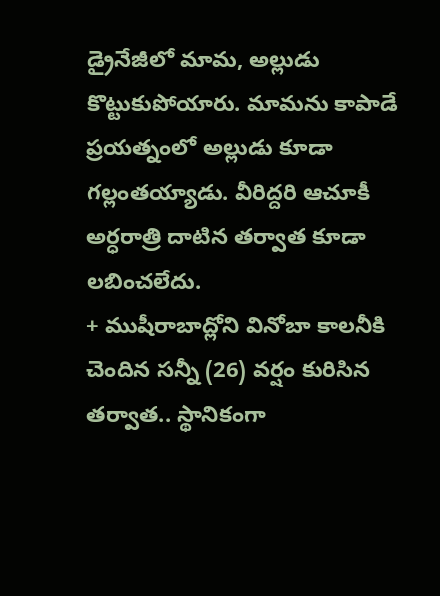డ్రైనేజీలో మామ, అల్లుడు కొట్టుకుపోయారు. మామను కాపాడే ప్రయత్నంలో అల్లుడు కూడా గల్లంతయ్యాడు. వీరిద్దరి ఆచూకీ అర్ధరాత్రి దాటిన తర్వాత కూడా లబించలేదు.
+ ముషీరాబాద్లోని వినోబా కాలనీకి చెందిన సన్నీ (26) వర్షం కురిసిన తర్వాత.. స్థానికంగా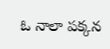ఓ నాలా పక్కన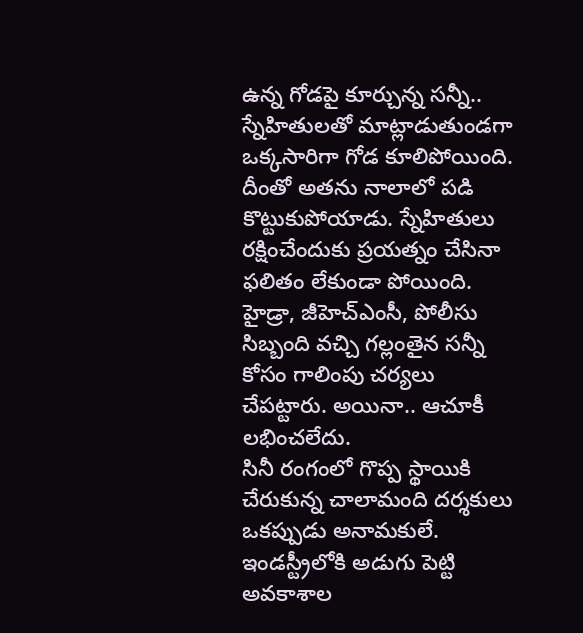ఉన్న గోడపై కూర్చున్న సన్నీ.. స్నేహితులతో మాట్లాడుతుండగా ఒక్కసారిగా గోడ కూలిపోయింది. దీంతో అతను నాలాలో పడి కొట్టుకుపోయాడు. స్నేహితులు రక్షించేందుకు ప్రయత్నం చేసినా ఫలితం లేకుండా పోయింది. హైడ్రా, జీహెచ్ఎంసీ, పోలీసు సిబ్బంది వచ్చి గల్లంతైన సన్నీ కోసం గాలింపు చర్యలు చేపట్టారు. అయినా.. ఆచూకీ లభించలేదు.
సినీ రంగంలో గొప్ప స్థాయికి చేరుకున్న చాలామంది దర్శకులు ఒకప్పుడు అనామకులే. ఇండస్ట్రీలోకి అడుగు పెట్టి అవకాశాల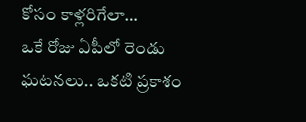కోసం కాళ్లరిగేలా…
ఒకే రోజు ఏపీలో రెండు ఘటనలు.. ఒకటి ప్రకాశం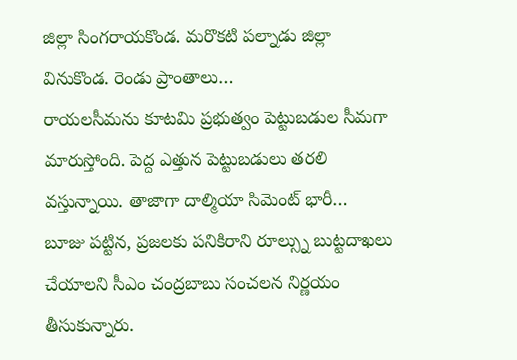జిల్లా సింగరాయకొండ. మరొకటి పల్నాడు జిల్లా వినుకొండ. రెండు ప్రాంతాలు…
రాయలసీమను కూటమి ప్రభుత్వం పెట్టుబడుల సీమగా మారుస్తోంది. పెద్ద ఎత్తున పెట్టుబడులు తరలి వస్తున్నాయి. తాజాగా దాల్మియా సిమెంట్ భారీ…
బూజు పట్టిన, ప్రజలకు పనికిరాని రూల్స్ను బుట్టదాఖలు చేయాలని సీఎం చంద్రబాబు సంచలన నిర్ణయం తీసుకున్నారు.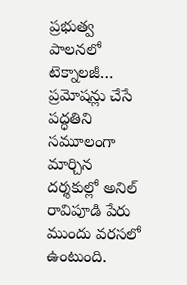ప్రభుత్వ పాలనలో టెక్నాలజీ…
ప్రమోషన్లు చేసే పద్ధతిని సమూలంగా మార్చిన దర్శకుల్లో అనిల్ రావిపూడి పేరు ముందు వరసలో ఉంటుంది.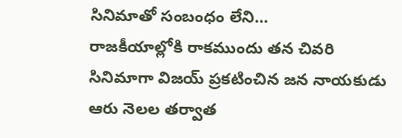సినిమాతో సంబంధం లేని…
రాజకీయాల్లోకి రాకముందు తన చివరి సినిమాగా విజయ్ ప్రకటించిన జన నాయకుడు ఆరు నెలల తర్వాత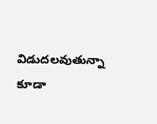విడుదలవుతున్నా కూడా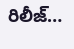రిలీజ్…